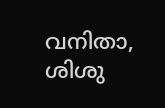വനിതാ, ശിശു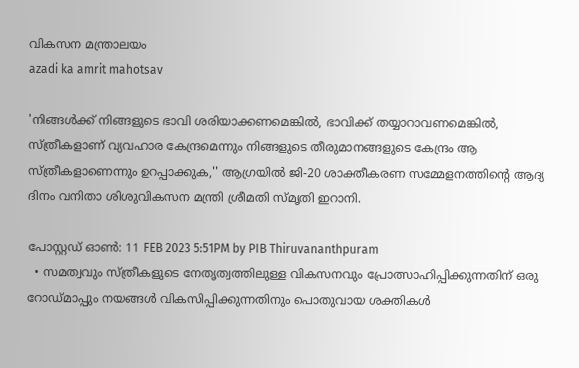വികസന മന്ത്രാലയം
azadi ka amrit mahotsav

'നിങ്ങള്‍ക്ക് നിങ്ങളുടെ ഭാവി ശരിയാക്കണമെങ്കില്‍, ഭാവിക്ക് തയ്യാറാവണമെങ്കില്‍, സ്ത്രീകളാണ് വ്യവഹാര കേന്ദ്രമെന്നും നിങ്ങളുടെ തീരുമാനങ്ങളുടെ കേന്ദ്രം ആ സ്ത്രീകളാണെന്നും ഉറപ്പാക്കുക,'' ആഗ്രയില്‍ ജി-20 ശാക്തീകരണ സമ്മേളനത്തിന്റെ ആദ്യ ദിനം വനിതാ ശിശുവികസന മന്ത്രി ശ്രീമതി സ്മൃതി ഇറാനി.

പോസ്റ്റഡ് ഓണ്‍: 11 FEB 2023 5:51PM by PIB Thiruvananthpuram
  • സമത്വവും സ്ത്രീകളുടെ നേതൃത്വത്തിലുള്ള വികസനവും പ്രോത്സാഹിപ്പിക്കുന്നതിന് ഒരു റോഡ്മാപ്പും നയങ്ങള്‍ വികസിപ്പിക്കുന്നതിനും പൊതുവായ ശക്തികള്‍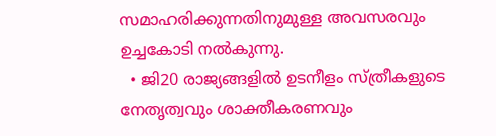സമാഹരിക്കുന്നതിനുമുള്ള അവസരവും ഉച്ചകോടി നല്‍കുന്നു.
  • ജി20 രാജ്യങ്ങളില്‍ ഉടനീളം സ്ത്രീകളുടെ നേതൃത്വവും ശാക്തീകരണവും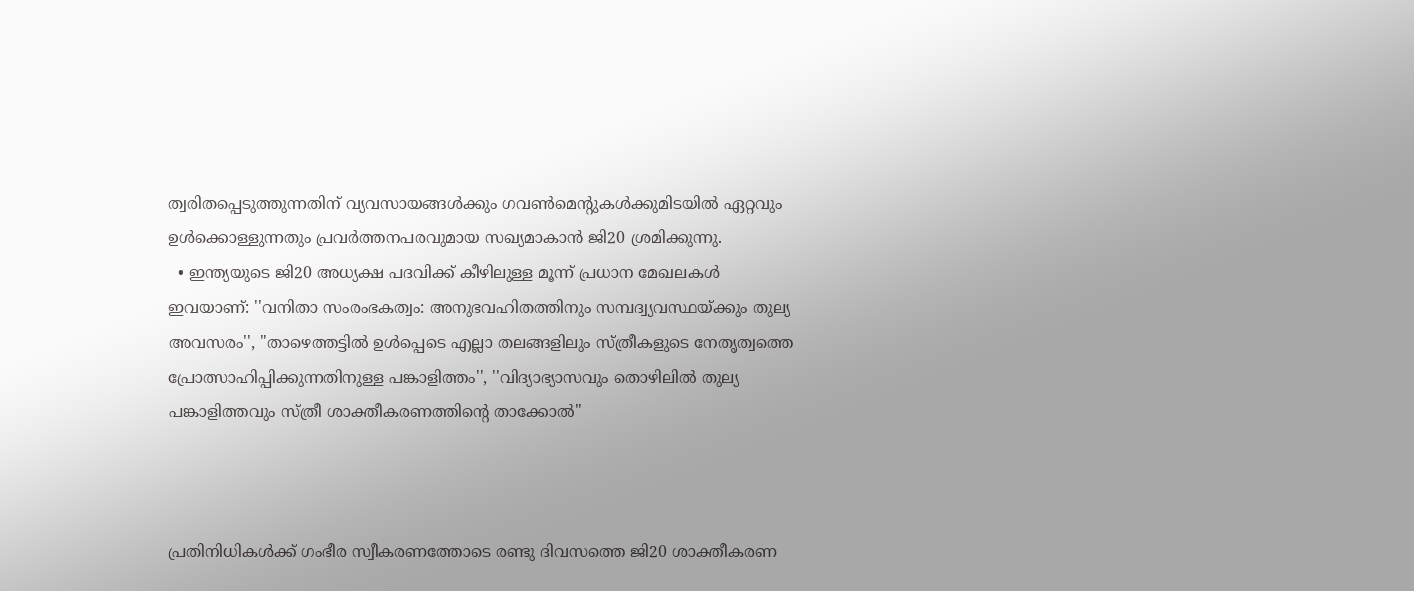ത്വരിതപ്പെടുത്തുന്നതിന് വ്യവസായങ്ങള്‍ക്കും ഗവണ്‍മെന്റുകള്‍ക്കുമിടയില്‍ ഏറ്റവും ഉള്‍ക്കൊള്ളുന്നതും പ്രവര്‍ത്തനപരവുമായ സഖ്യമാകാന്‍ ജി20 ശ്രമിക്കുന്നു.
  • ഇന്ത്യയുടെ ജി20 അധ്യക്ഷ പദവിക്ക് കീഴിലുള്ള മൂന്ന് പ്രധാന മേഖലകള്‍ ഇവയാണ്: ''വനിതാ സംരംഭകത്വം: അനുഭവഹിതത്തിനും സമ്പദ്വ്യവസ്ഥയ്ക്കും തുല്യ അവസരം'', ''താഴെത്തട്ടില്‍ ഉള്‍പ്പെടെ എല്ലാ തലങ്ങളിലും സ്ത്രീകളുടെ നേതൃത്വത്തെ പ്രോത്സാഹിപ്പിക്കുന്നതിനുള്ള പങ്കാളിത്തം'', ''വിദ്യാഭ്യാസവും തൊഴിലില്‍ തുല്യ പങ്കാളിത്തവും സ്ത്രീ ശാക്തീകരണത്തിന്റെ താക്കോല്‍''



പ്രതിനിധികള്‍ക്ക് ഗംഭീര സ്വീകരണത്തോടെ രണ്ടു ദിവസത്തെ ജി20 ശാക്തീകരണ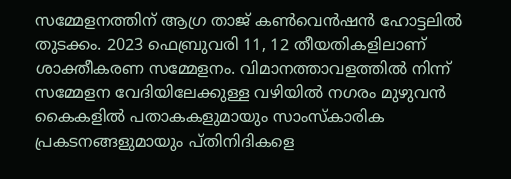സമ്മേളനത്തിന് ആഗ്ര താജ് കണ്‍വെന്‍ഷന്‍ ഹോട്ടലില്‍ തുടക്കം. 2023 ഫെബ്രുവരി 11, 12 തീയതികളിലാണ് ശാക്തീകരണ സമ്മേളനം. വിമാനത്താവളത്തില്‍ നിന്ന് സമ്മേളന വേദിയിലേക്കുള്ള വഴിയില്‍ നഗരം മുഴുവന്‍ കൈകളില്‍ പതാകകളുമായും സാംസ്‌കാരിക പ്രകടനങ്ങളുമായും പ്തിനിദികളെ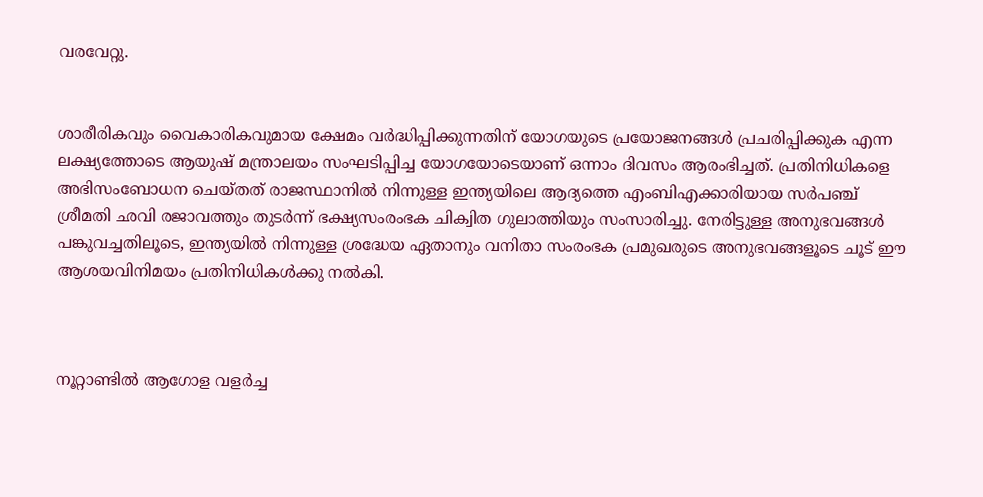വരവേറ്റു.


ശാരീരികവും വൈകാരികവുമായ ക്ഷേമം വര്‍ദ്ധിപ്പിക്കുന്നതിന് യോഗയുടെ പ്രയോജനങ്ങള്‍ പ്രചരിപ്പിക്കുക എന്ന ലക്ഷ്യത്തോടെ ആയുഷ് മന്ത്രാലയം സംഘടിപ്പിച്ച യോഗയോടെയാണ് ഒന്നാം ദിവസം ആരംഭിച്ചത്. പ്രതിനിധികളെ അഭിസംബോധന ചെയ്തത് രാജസ്ഥാനില്‍ നിന്നുള്ള ഇന്ത്യയിലെ ആദ്യത്തെ എംബിഎക്കാരിയായ സര്‍പഞ്ച് ശ്രീമതി ഛവി രജാവത്തും തുടര്‍ന്ന് ഭക്ഷ്യസംരംഭക ചിക്വിത ഗുലാത്തിയും സംസാരിച്ചു. നേരിട്ടുള്ള അനുഭവങ്ങള്‍ പങ്കുവച്ചതിലൂടെ, ഇന്ത്യയില്‍ നിന്നുള്ള ശ്രദ്ധേയ ഏതാനും വനിതാ സംരംഭക പ്രമുഖരുടെ അനുഭവങ്ങളൂടെ ചൂട് ഈ ആശയവിനിമയം പ്രതിനിധികള്‍ക്കു നല്‍കി.



നൂറ്റാണ്ടില്‍ ആഗോള വളര്‍ച്ച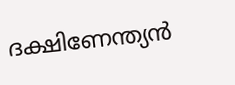ദക്ഷിണേന്ത്യന്‍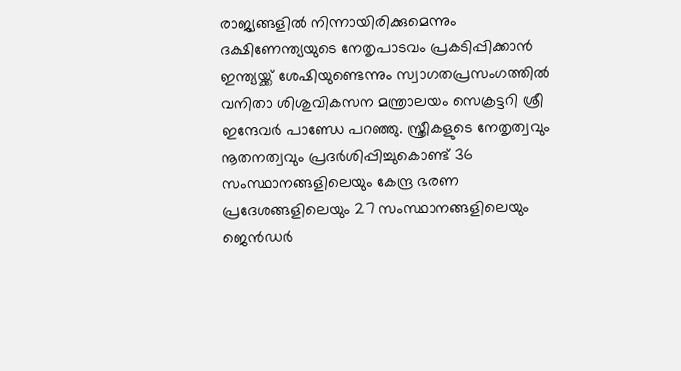രാജ്യങ്ങളില്‍ നിന്നായിരിക്കുമെന്നും ദക്ഷിണേന്ത്യയുടെ നേതൃപാടവം പ്രകടിപ്പിക്കാന്‍ ഇന്ത്യയ്ക്ക് ശേഷിയുണ്ടെന്നും സ്വാഗതപ്രസംഗത്തില്‍ വനിതാ ശിശുവികസന മന്ത്രാലയം സെക്രട്ടറി ശ്രീ ഇന്ദേവര്‍ പാണ്ഡേ പറഞ്ഞു. സ്ത്രീകളുടെ നേതൃത്വവും നൂതനത്വവും പ്രദര്‍ശിപ്പിച്ചുകൊണ്ട് 36 സംസ്ഥാനങ്ങളിലെയും കേന്ദ്ര ഭരണ പ്രദേശങ്ങളിലെയും 27 സംസ്ഥാനങ്ങളിലെയും ജെന്‍ഡര്‍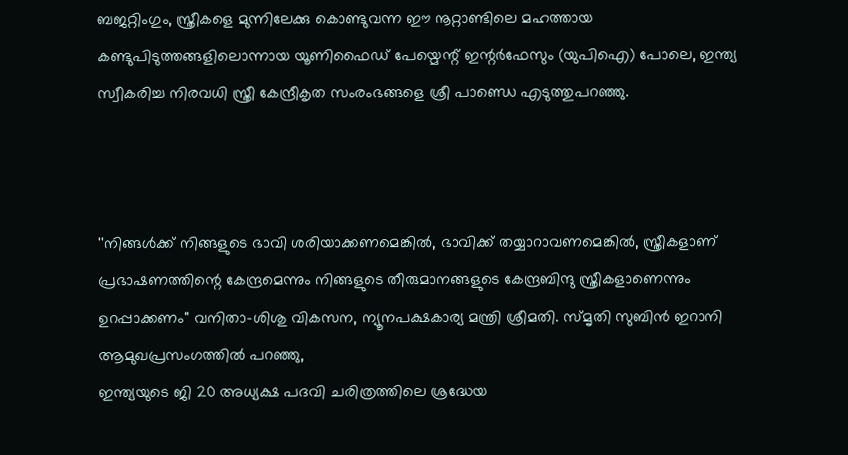ബജറ്റിംഗും, സ്ത്രീകളെ മുന്നിലേക്കു കൊണ്ടുവന്ന ഈ നൂറ്റാണ്ടിലെ മഹത്തായ കണ്ടുപിടുത്തങ്ങളിലൊന്നായ യൂണിഫൈഡ് പേയ്മെന്റ് ഇന്റര്‍ഫേസും (യുപിഐ) പോലെ, ഇന്ത്യ സ്വീകരിച്ച നിരവധി സ്ത്രീ കേന്ദ്രീകൃത സംരംഭങ്ങളെ ശ്രീ പാണ്ഡെ എടുത്തുപറഞ്ഞു.



''നിങ്ങള്‍ക്ക് നിങ്ങളുടെ ഭാവി ശരിയാക്കണമെങ്കില്‍, ഭാവിക്ക് തയ്യാറാവണമെങ്കില്‍, സ്ത്രീകളാണ് പ്രഭാഷണത്തിന്റെ കേന്ദ്രമെന്നും നിങ്ങളുടെ തീരുമാനങ്ങളുടെ കേന്ദ്രബിന്ദു സ്ത്രീകളാണെന്നും ഉറപ്പാക്കണം'' വനിതാ-ശിശു വികസന, ന്യൂനപക്ഷകാര്യ മന്ത്രി ശ്രീമതി. സ്മൃതി സുബിന്‍ ഇറാനി ആമുഖപ്രസംഗത്തില്‍ പറഞ്ഞു,
ഇന്ത്യയുടെ ജി 20 അധ്യക്ഷ പദവി ചരിത്രത്തിലെ ശ്രദ്ധേയ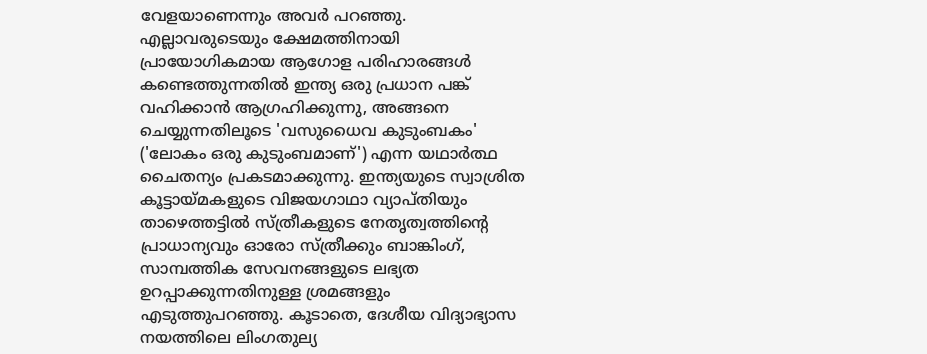വേളയാണെന്നും അവര്‍ പറഞ്ഞു. എല്ലാവരുടെയും ക്ഷേമത്തിനായി പ്രായോഗികമായ ആഗോള പരിഹാരങ്ങള്‍ കണ്ടെത്തുന്നതില്‍ ഇന്ത്യ ഒരു പ്രധാന പങ്ക് വഹിക്കാന്‍ ആഗ്രഹിക്കുന്നു, അങ്ങനെ ചെയ്യുന്നതിലൂടെ 'വസുധൈവ കുടുംബകം' ('ലോകം ഒരു കുടുംബമാണ്') എന്ന യഥാര്‍ത്ഥ ചൈതന്യം പ്രകടമാക്കുന്നു. ഇന്ത്യയുടെ സ്വാശ്രിത കൂട്ടായ്മകളുടെ വിജയഗാഥാ വ്യാപ്തിയും താഴെത്തട്ടില്‍ സ്ത്രീകളുടെ നേതൃത്വത്തിന്റെ പ്രാധാന്യവും ഓരോ സ്ത്രീക്കും ബാങ്കിംഗ്, സാമ്പത്തിക സേവനങ്ങളുടെ ലഭ്യത ഉറപ്പാക്കുന്നതിനുള്ള ശ്രമങ്ങളും എടുത്തുപറഞ്ഞു. കൂടാതെ, ദേശീയ വിദ്യാഭ്യാസ നയത്തിലെ ലിംഗതുല്യ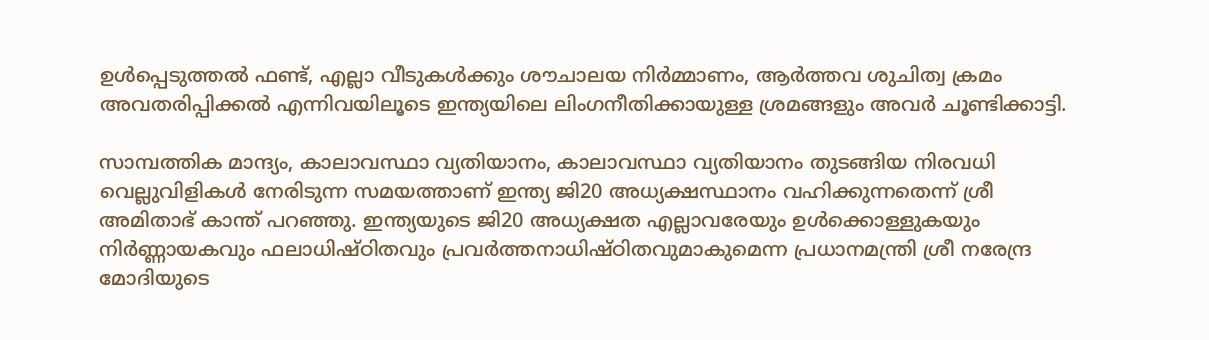ഉള്‍പ്പെടുത്തല്‍ ഫണ്ട്, എല്ലാ വീടുകള്‍ക്കും ശൗചാലയ നിര്‍മ്മാണം, ആര്‍ത്തവ ശുചിത്വ ക്രമം അവതരിപ്പിക്കല്‍ എന്നിവയിലൂടെ ഇന്ത്യയിലെ ലിംഗനീതിക്കായുള്ള ശ്രമങ്ങളും അവര്‍ ചൂണ്ടിക്കാട്ടി.

സാമ്പത്തിക മാന്ദ്യം, കാലാവസ്ഥാ വ്യതിയാനം, കാലാവസ്ഥാ വ്യതിയാനം തുടങ്ങിയ നിരവധി വെല്ലുവിളികള്‍ നേരിടുന്ന സമയത്താണ് ഇന്ത്യ ജി20 അധ്യക്ഷസ്ഥാനം വഹിക്കുന്നതെന്ന് ശ്രീ അമിതാഭ് കാന്ത് പറഞ്ഞു. ഇന്ത്യയുടെ ജി20 അധ്യക്ഷത എല്ലാവരേയും ഉള്‍ക്കൊള്ളുകയും നിര്‍ണ്ണായകവും ഫലാധിഷ്ഠിതവും പ്രവര്‍ത്തനാധിഷ്ഠിതവുമാകുമെന്ന പ്രധാനമന്ത്രി ശ്രീ നരേന്ദ്ര മോദിയുടെ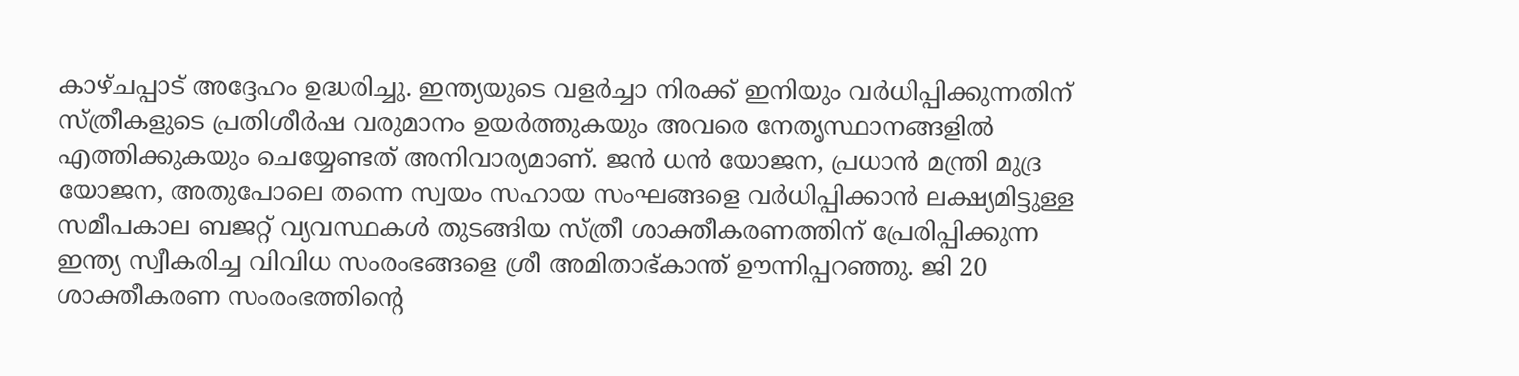കാഴ്ചപ്പാട് അദ്ദേഹം ഉദ്ധരിച്ചു. ഇന്ത്യയുടെ വളര്‍ച്ചാ നിരക്ക് ഇനിയും വര്‍ധിപ്പിക്കുന്നതിന് സ്ത്രീകളുടെ പ്രതിശീര്‍ഷ വരുമാനം ഉയര്‍ത്തുകയും അവരെ നേതൃസ്ഥാനങ്ങളില്‍ എത്തിക്കുകയും ചെയ്യേണ്ടത് അനിവാര്യമാണ്. ജന്‍ ധന്‍ യോജന, പ്രധാന്‍ മന്ത്രി മുദ്ര യോജന, അതുപോലെ തന്നെ സ്വയം സഹായ സംഘങ്ങളെ വര്‍ധിപ്പിക്കാന്‍ ലക്ഷ്യമിട്ടുള്ള സമീപകാല ബജറ്റ് വ്യവസ്ഥകള്‍ തുടങ്ങിയ സ്ത്രീ ശാക്തീകരണത്തിന് പ്രേരിപ്പിക്കുന്ന ഇന്ത്യ സ്വീകരിച്ച വിവിധ സംരംഭങ്ങളെ ശ്രീ അമിതാഭ്കാന്ത് ഊന്നിപ്പറഞ്ഞു. ജി 20 ശാക്തീകരണ സംരംഭത്തിന്റെ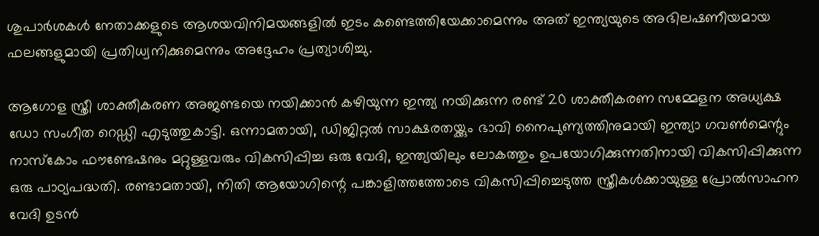ശുപാര്‍ശകള്‍ നേതാക്കളുടെ ആശയവിനിമയങ്ങളില്‍ ഇടം കണ്ടെത്തിയേക്കാമെന്നും അത് ഇന്ത്യയുടെ അഭിലഷണീയമായ ഫലങ്ങളുമായി പ്രതിധ്വനിക്കുമെന്നും അദ്ദേഹം പ്രത്യാശിച്ചു.

ആഗോള സ്ത്രീ ശാക്തീകരണ അജണ്ടയെ നയിക്കാന്‍ കഴിയുന്ന ഇന്ത്യ നയിക്കുന്ന രണ്ട് 20 ശാക്തീകരണ സമ്മേളന അധ്യക്ഷ ഡോ സംഗീത റെഡ്ഡി എടുത്തുകാട്ടി. ഒന്നാമതായി, ഡിജിറ്റല്‍ സാക്ഷരതയ്ക്കും ഭാവി നൈപുണ്യത്തിനുമായി ഇന്ത്യാ ഗവണ്‍മെന്റും നാസ്‌കോം ഫൗണ്ടേഷനും മറ്റുള്ളവരും വികസിപ്പിച്ച ഒരു വേദി, ഇന്ത്യയിലും ലോകത്തും ഉപയോഗിക്കുന്നതിനായി വികസിപ്പിക്കുന്ന ഒരു പാഠ്യപദ്ധതി. രണ്ടാമതായി, നിതി ആയോഗിന്റെ പങ്കാളിത്തത്തോടെ വികസിപ്പിച്ചെടുത്ത സ്ത്രീകള്‍ക്കായുള്ള പ്രോല്‍സാഹന വേദി ഉടന്‍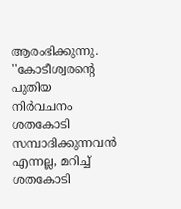ആരംഭിക്കുന്നു. ''കോടീശ്വരന്റെ പുതിയ നിര്‍വചനം ശതകോടി സമ്പാദിക്കുന്നവന്‍ എന്നല്ല, മറിച്ച് ശതകോടി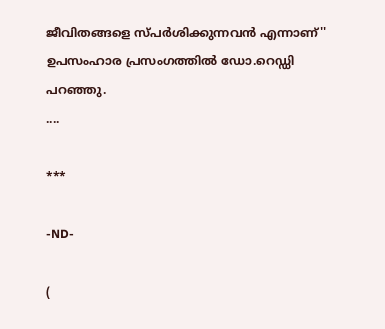ജീവിതങ്ങളെ സ്പര്‍ശിക്കുന്നവന്‍ എന്നാണ്'' ഉപസംഹാര പ്രസംഗത്തില്‍ ഡോ.റെഡ്ഡി പറഞ്ഞു.
....

***

-ND-

(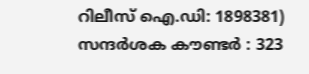റിലീസ് ഐ.ഡി: 1898381) സന്ദര്‍ശക കൗണ്ടര്‍ : 323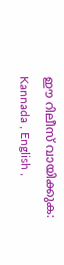ഈ റിലീസ് വായിക്കുക: Kannada , English ,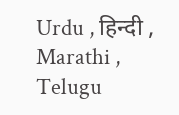Urdu , हिन्दी , Marathi , Telugu